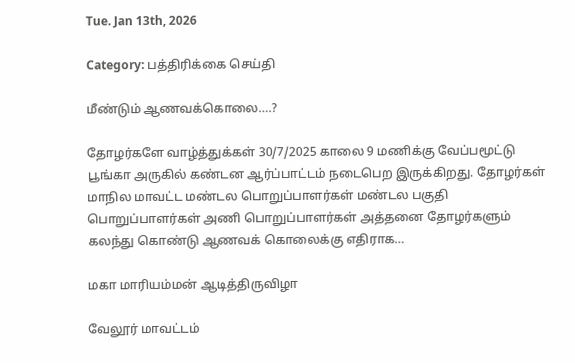Tue. Jan 13th, 2026

Category: பத்திரிக்கை செய்தி

மீண்டும் ஆணவக்கொலை….?

தோழர்களே வாழ்த்துக்கள் 30/7/2025 காலை 9 மணிக்கு வேப்பமூட்டு பூங்கா அருகில் கண்டன ஆர்ப்பாட்டம் நடைபெற இருக்கிறது. தோழர்கள் மாநில மாவட்ட மண்டல பொறுப்பாளர்கள் மண்டல பகுதி பொறுப்பாளர்கள் அணி பொறுப்பாளர்கள் அத்தனை தோழர்களும் கலந்து கொண்டு ஆணவக் கொலைக்கு எதிராக…

மகா மாரியம்மன் ஆடித்திருவிழா

வேலூர் மாவட்டம்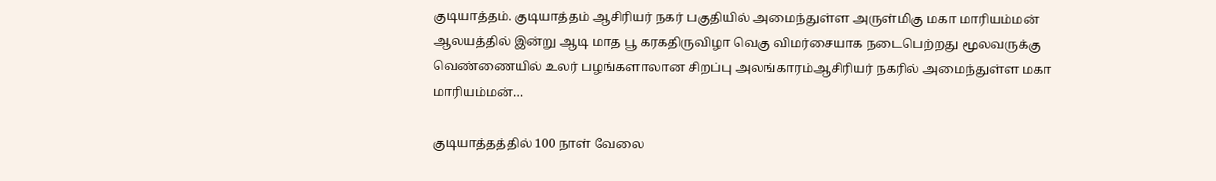குடியாத்தம். குடியாத்தம் ஆசிரியர் நகர் பகுதியில் அமைந்துள்ள அருள்மிகு மகா மாரியம்மன் ஆலயத்தில் இன்று ஆடி மாத பூ கரகதிருவிழா வெகு விமர்சையாக நடைபெற்றது மூலவருக்கு வெண்ணையில் உலர் பழங்களாலான சிறப்பு அலங்காரம்ஆசிரியர் நகரில் அமைந்துள்ள மகா மாரியம்மன்…

குடியாத்தத்தில் 100 நாள் வேலை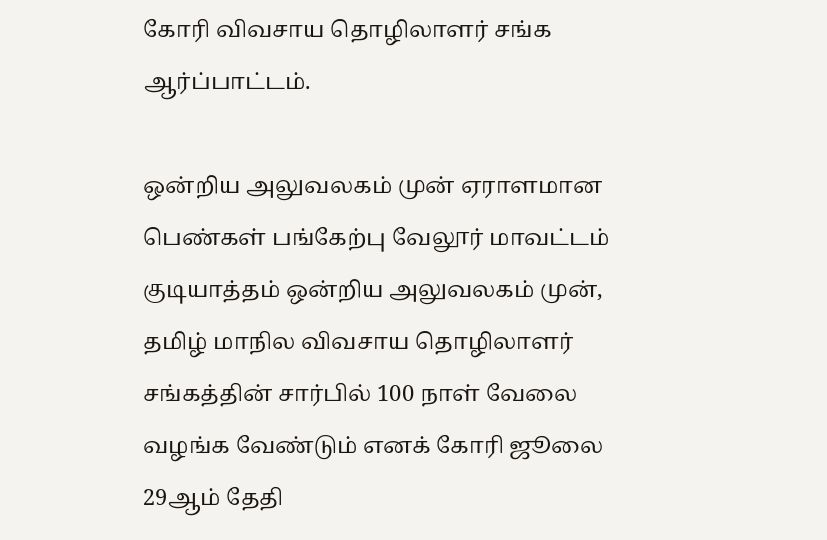கோரி விவசாய தொழிலாளர் சங்க ஆர்ப்பாட்டம்.

ஒன்றிய அலுவலகம் முன் ஏராளமான பெண்கள் பங்கேற்பு வேலூர் மாவட்டம் குடியாத்தம் ஒன்றிய அலுவலகம் முன், தமிழ் மாநில விவசாய தொழிலாளர் சங்கத்தின் சார்பில் 100 நாள் வேலை வழங்க வேண்டும் எனக் கோரி ஜூலை 29ஆம் தேதி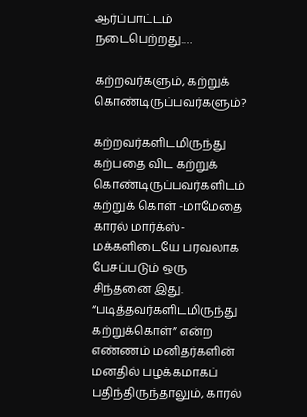ஆர்ப்பாட்டம் நடைபெற்றது.…

கற்றவர்களும், கற்றுக் கொண்டிருப்பவர்களும்?

கற்றவர்களிடமிருந்து கற்பதை விட கற்றுக் கொண்டிருப்பவர்களிடம் கற்றுக் கொள் -மாமேதை காரல் மார்க்ஸ்- மக்களிடையே பரவலாக பேசப்படும் ஒரு சிந்தனை இது. “படித்தவர்களிடமிருந்து கற்றுக்கொள்” என்ற எண்ணம் மனிதர்களின் மனதில் பழக்கமாகப் பதிந்திருந்தாலும், காரல்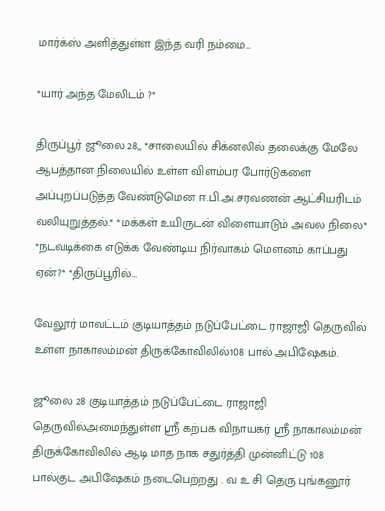மார்க்ஸ் அளித்துள்ள இந்த வரி நம்மை…

*யார் அந்த மேலிடம் ?*

திருப்பூர் ஜூலை 28,, *சாலையில் சிக்னலில் தலைக்கு மேலே ஆபத்தான நிலையில் உள்ள விளம்பர போர்டுகளை அப்புறப்படுத்த வேண்டுமென ஈ.பி.அ.சரவணன் ஆட்சியரிடம் வலியுறுத்தல்.* *மக்கள் உயிருடன் விளையாடும் அவல நிலை* *நடவடிக்கை எடுக்க வேண்டிய நிர்வாகம் மௌனம் காப்பது ஏன்?* *திருப்பூரில்…

வேலூர் மாவட்டம் குடியாத்தம் நடுப்பேட்டை ராஜாஜி தெருவில் உள்ள நாகாலம்மன் திருக்கோவிலில்108 பால் அபிஷேகம்.

ஜூலை 28 குடியாத்தம் நடுப்பேட்டை ராஜாஜி தெருவில்அமைந்துள்ள ஸ்ரீ கற்பக விநாயகர் ஸ்ரீ நாகாலம்மன்‌ திருக்கோவிலில் ஆடி மாத நாக சதுர்த்தி முன்னிட்டு 108 பால்குட அபிஷேகம் நடைபெற்றது . வ உ சி தெரு புங்கனூர்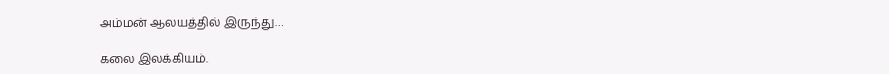அம்மன் ஆலயத்தில் இருந்து…

கலை இலக்கியம்.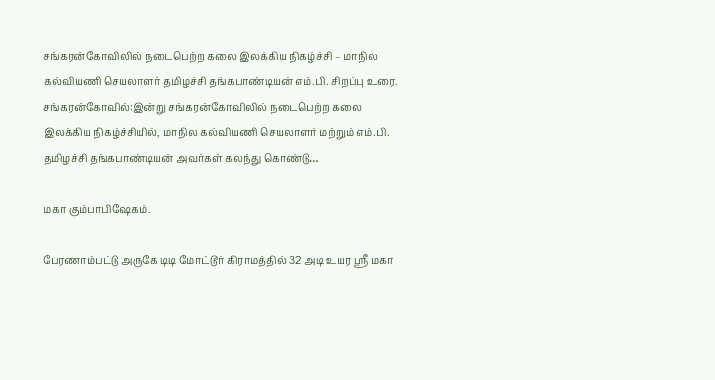சங்கரன்கோவிலில் நடைபெற்ற கலை இலக்கிய நிகழ்ச்சி – மாநில கல்வியணி செயலாளர் தமிழச்சி தங்கபாண்டியன் எம்.பி. சிறப்பு உரை. சங்கரன்கோவில்:இன்று சங்கரன்கோவிலில் நடைபெற்ற கலை இலக்கிய நிகழ்ச்சியில், மாநில கல்வியணி செயலாளர் மற்றும் எம்.பி. தமிழச்சி தங்கபாண்டியன் அவர்கள் கலந்து கொண்டு…

மகா கும்பாபிஷேகம்.

பேரணாம்பட்டு அருகே டிடி மோட்டூர் கிராமத்தில் 32 அடி உயர ஸ்ரீ மகா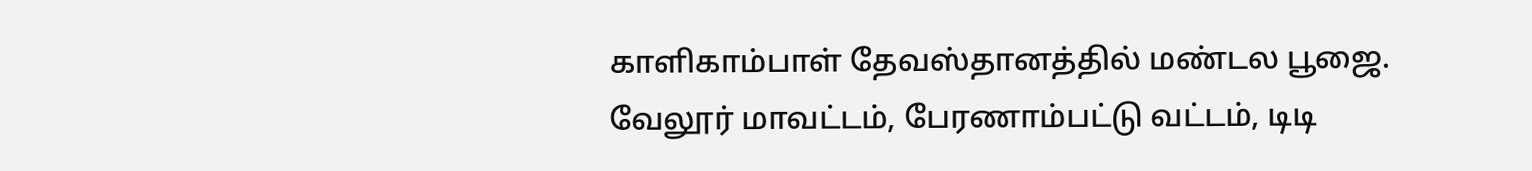காளிகாம்பாள் தேவஸ்தானத்தில் மண்டல பூஜை. வேலூர் மாவட்டம், பேரணாம்பட்டு வட்டம், டிடி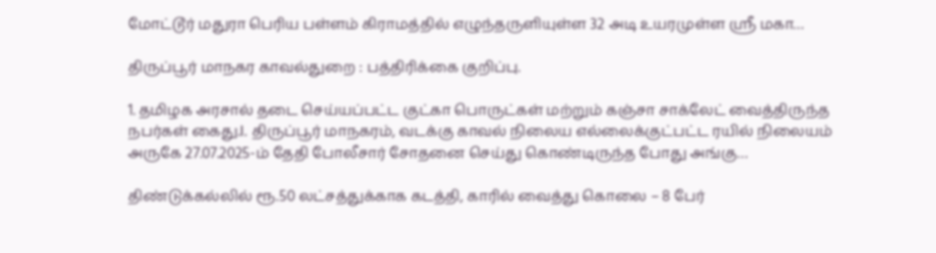மோட்டூர் மதுரா பெரிய பள்ளம் கிராமத்தில் எழுந்தருளியுள்ள 32 அடி உயரமுள்ள ஸ்ரீ மகா…

திருப்பூர் மாநகர காவல்துறை : பத்திரிக்கை குறிப்பு.

1. தமிழக அரசால் தடை செய்யப்பட்ட குட்கா பொருட்கள் மற்றும் கஞ்சா சாக்லேட் வைத்திருந்த நபர்கள் கைது.I. திருப்பூர் மாநகரம், வடக்கு காவல் நிலைய எல்லைக்குட்பட்ட ரயில் நிலையம் அருகே 27.07.2025-ம் தேதி போலீசார் சோதனை செய்து கொண்டிருந்த போது அங்கு…

திண்டுக்கல்லில் ரூ.50 லட்சத்துக்காக கடத்தி, காரில் வைத்து கொலை – 8 பேர்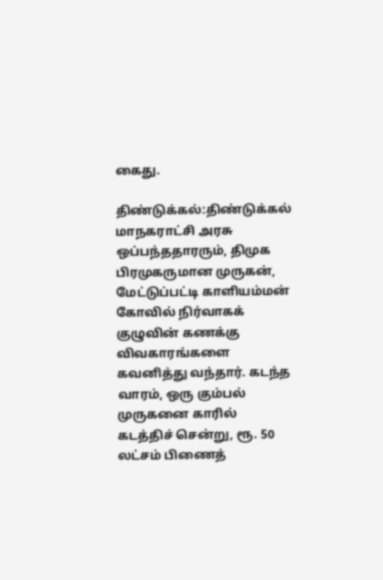கைது.

திண்டுக்கல்:திண்டுக்கல் மாநகராட்சி அரசு ஒப்பந்ததாரரும், திமுக பிரமுகருமான முருகன், மேட்டுப்பட்டி காளியம்மன் கோவில் நிர்வாகக் குழுவின் கணக்கு விவகாரங்களை கவனித்து வந்தார். கடந்த வாரம், ஒரு கும்பல் முருகனை காரில் கடத்திச் சென்று, ரூ. 50 லட்சம் பிணைத்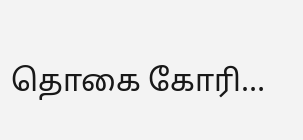தொகை கோரி…